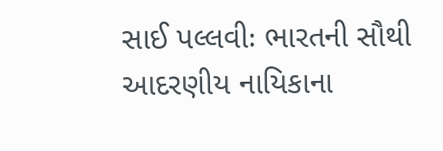સાઈ પલ્લવીઃ ભારતની સૌથી આદરણીય નાયિકાના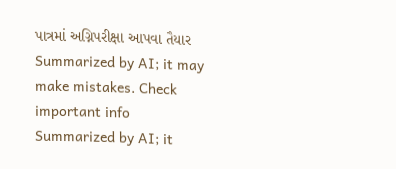પાત્રમાં અગ્નિપરીક્ષા આપવા તૈયાર
Summarized by AI; it may make mistakes. Check important info
Summarized by AI; it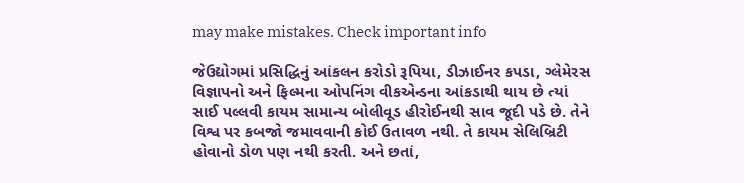may make mistakes. Check important info

જેઉદ્યોગમાં પ્રસિદ્ધિનું આંકલન કરોડો રૂપિયા, ડીઝાઈનર કપડા, ગ્લેમેરસ વિજ્ઞાપનો અને ફિલ્મના ઓપનિંગ વીકએન્ડના આંકડાથી થાય છે ત્યાં સાઈ પલ્લવી કાયમ સામાન્ય બોલીવૂડ હીરોઈનથી સાવ જૂદી પડે છે. તેને વિશ્વ પર કબજો જમાવવાની કોઈ ઉતાવળ નથી. તે કાયમ સેલિબ્રિટી હોવાનો ડોળ પણ નથી કરતી. અને છતાં,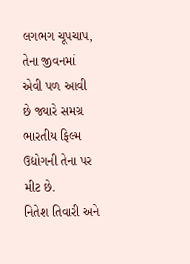લગભગ ચૂપચાપ, તેના જીવનમાં એવી પળ આવી છે જ્યારે સમગ્ર ભારતીય ફિલ્મ ઉદ્યોગની તેના પર મીટ છે.
નિતેશ તિવારી અને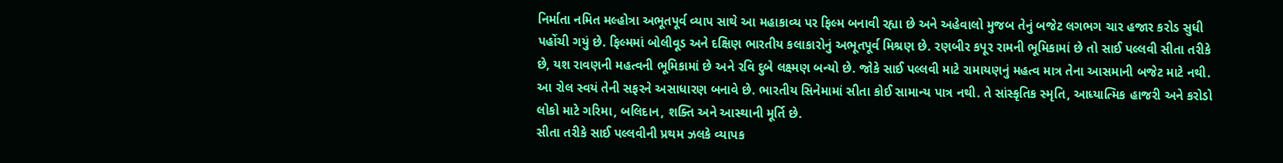નિર્માતા નમિત મલ્હોત્રા અભૂતપૂર્વ વ્યાપ સાથે આ મહાકાવ્ય પર ફિલ્મ બનાવી રહ્યા છે અને અહેવાલો મુજબ તેનું બજેટ લગભગ ચાર હજાર કરોડ સુધી પહોંચી ગયું છે. ફિલ્મમાં બોલીવૂડ અને દક્ષિણ ભારતીય કલાકારોનું અભૂતપૂર્વ મિશ્રણ છે. રણબીર કપૂર રામની ભૂમિકામાં છે તો સાઈ પલ્લવી સીતા તરીકે છે, યશ રાવણની મહત્વની ભૂમિકામાં છે અને રવિ દુબે લક્ષ્મણ બન્યો છે. જોકે સાઈ પલ્લવી માટે રામાયણનું મહત્વ માત્ર તેના આસમાની બજેટ માટે નથી. આ રોલ સ્વયં તેની સફરને અસાધારણ બનાવે છે. ભારતીય સિનેમામાં સીતા કોઈ સામાન્ય પાત્ર નથી. તે સાંસ્કૃતિક સ્મૃતિ, આધ્યાત્મિક હાજરી અને કરોડો લોકો માટે ગરિમા, બલિદાન, શક્તિ અને આસ્થાની મૂર્તિ છે.
સીતા તરીકે સાઈ પલ્લવીની પ્રથમ ઝલકે વ્યાપક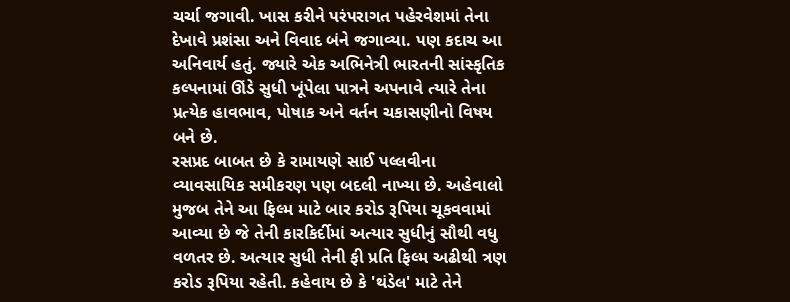ચર્ચા જગાવી. ખાસ કરીને પરંપરાગત પહેરવેશમાં તેના દેખાવે પ્રશંસા અને વિવાદ બંને જગાવ્યા. પણ કદાચ આ અનિવાર્ય હતું. જ્યારે એક અભિનેત્રી ભારતની સાંસ્કૃતિક કલ્પનામાં ઊંડે સુધી ખૂંપેલા પાત્રને અપનાવે ત્યારે તેના પ્રત્યેક હાવભાવ, પોષાક અને વર્તન ચકાસણીનો વિષય બને છે.
રસપ્રદ બાબત છે કે રામાયણે સાઈ પલ્લવીના વ્યાવસાયિક સમીકરણ પણ બદલી નાખ્યા છે. અહેવાલો મુજબ તેને આ ફિલ્મ માટે બાર કરોડ રૂપિયા ચૂકવવામાં આવ્યા છે જે તેની કારકિર્દીમાં અત્યાર સુધીનું સૌથી વધુ વળતર છે. અત્યાર સુધી તેની ફી પ્રતિ ફિલ્મ અઢીથી ત્રણ કરોડ રૂપિયા રહેતી. કહેવાય છે કે 'થંડેલ' માટે તેને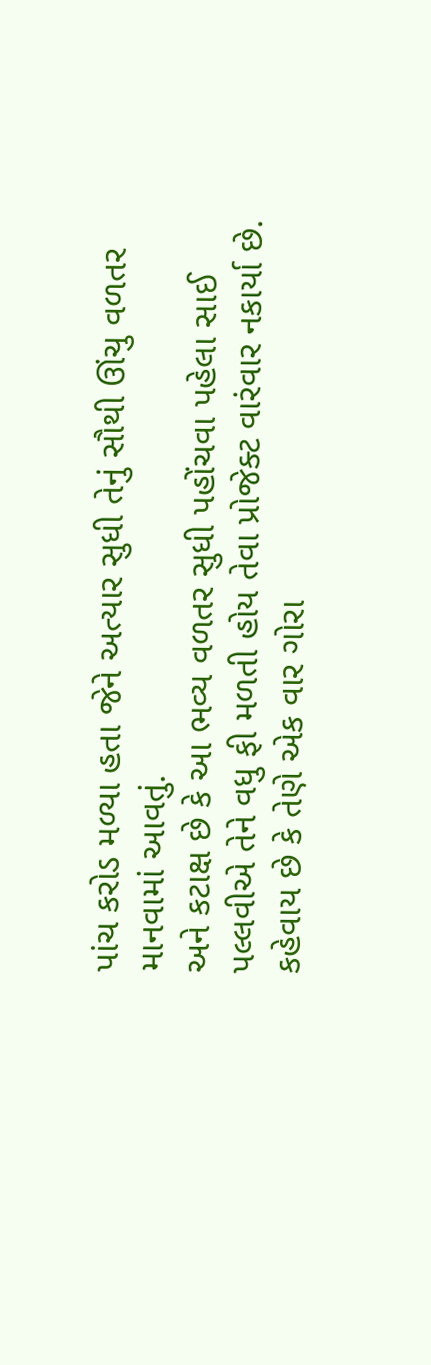પાંચ કરોડ મળ્યા હતા જેને અત્યાર સુધી તેનું સૌથી ઊંચુ વળતર માનવામાં આવતું.
અને કટાક્ષ છે કે આ ભવ્ય વળતર સુધી પહોંચવા પહેલા સાઈ પલ્લવીએ તેને વધુ ફી મળતી હોય તેવા પ્રોજેક્ટ વારંવાર નકાર્યા છે.
કહેવાય છે કે તેણે એક વાર ગોરા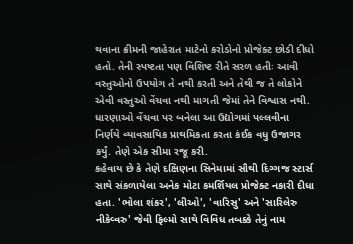થવાના ક્રીમની જાહેરાત માટેનો કરોડોનો પ્રોજેક્ટ છોડી દીધો હતો. તેની સ્પષ્ટતા પણ વિશિષ્ટ રીતે સરળ હતીઃ આવી વસ્તુઓનો ઉપયોગ તે નથી કરતી અને તેથી જ તે લોકોને એવી વસ્તુઓ વેંચવા નથી માગતી જેમાં તેને વિશ્વાસ નથી. ધારણાઓ વેંચવા પર બનેલા આ ઉદ્યોગમાં પલ્લવીના નિર્ણયે વ્યાવસાયિક પ્રાથમિકતા કરતા કંઈક વધુ ઉજાગર કર્યું. તેણે એક સીમા રજૂ કરી.
કહેવાય છે કે તેણે દક્ષિણના સિનેમામાં સૌથી દિગ્ગજ સ્ટાર્સ સાથે સંકળાયેલા અનેક મોટા કમર્શિયલ પ્રોજેક્ટ નકારી દીધા હતા. 'ભોલા શંકર', 'લીઓ', 'વારિસુ' અને 'સારિલેરુ નીકેવ્વરુ' જેવી ફિલ્મો સાથે વિવિધ તબક્કે તેનું નામ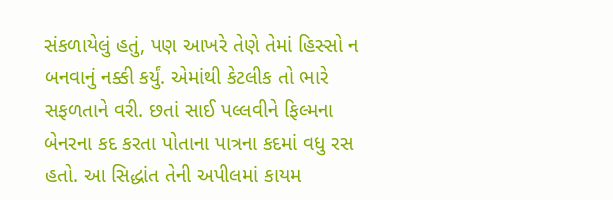સંકળાયેલું હતું, પણ આખરે તેણે તેમાં હિસ્સો ન બનવાનું નક્કી કર્યું. એમાંથી કેટલીક તો ભારે સફળતાને વરી. છતાં સાઈ પલ્લવીને ફિલ્મના બેનરના કદ કરતા પોતાના પાત્રના કદમાં વધુ રસ હતો. આ સિદ્ધાંત તેની અપીલમાં કાયમ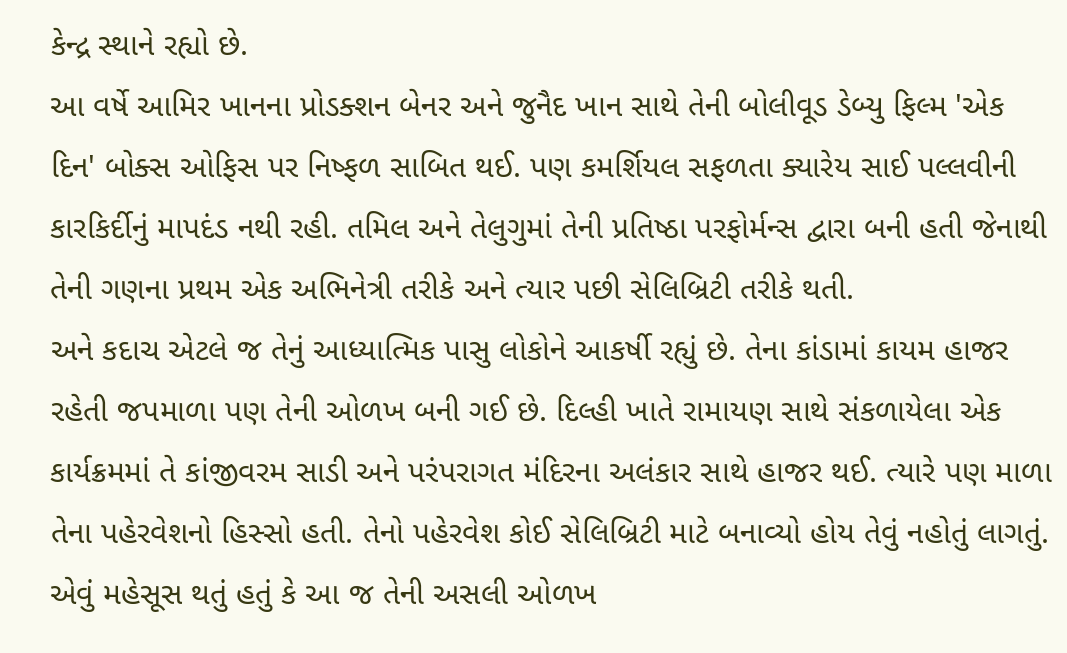કેન્દ્ર સ્થાને રહ્યો છે.
આ વર્ષે આમિર ખાનના પ્રોડક્શન બેનર અને જુનૈદ ખાન સાથે તેની બોલીવૂડ ડેબ્યુ ફિલ્મ 'એક દિન' બોક્સ ઓફિસ પર નિષ્ફળ સાબિત થઈ. પણ કમર્શિયલ સફળતા ક્યારેય સાઈ પલ્લવીની કારકિર્દીનું માપદંડ નથી રહી. તમિલ અને તેલુગુમાં તેની પ્રતિષ્ઠા પરફોર્મન્સ દ્વારા બની હતી જેનાથી તેની ગણના પ્રથમ એક અભિનેત્રી તરીકે અને ત્યાર પછી સેલિબ્રિટી તરીકે થતી.
અને કદાચ એટલે જ તેનું આધ્યાત્મિક પાસુ લોકોને આકર્ષી રહ્યું છે. તેના કાંડામાં કાયમ હાજર રહેતી જપમાળા પણ તેની ઓળખ બની ગઈ છે. દિલ્હી ખાતે રામાયણ સાથે સંકળાયેલા એક કાર્યક્રમમાં તે કાંજીવરમ સાડી અને પરંપરાગત મંદિરના અલંકાર સાથે હાજર થઈ. ત્યારે પણ માળા તેના પહેરવેશનો હિસ્સો હતી. તેનો પહેરવેશ કોઈ સેલિબ્રિટી માટે બનાવ્યો હોય તેવું નહોતું લાગતું. એવું મહેસૂસ થતું હતું કે આ જ તેની અસલી ઓળખ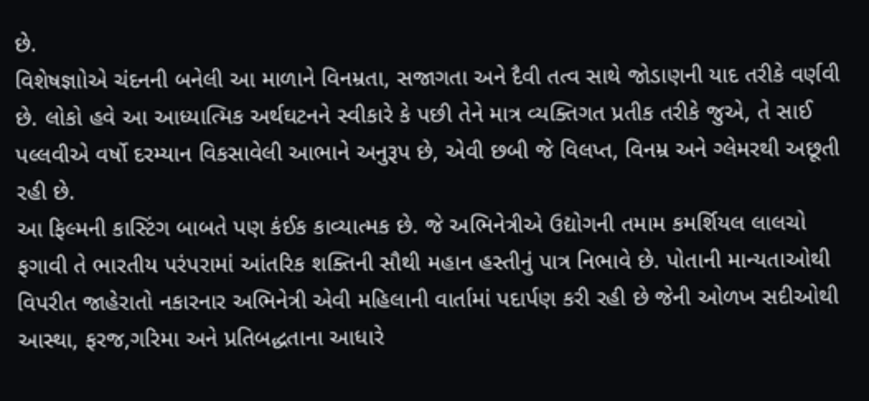છે.
વિશેષજ્ઞાોએ ચંદનની બનેલી આ માળાને વિનમ્રતા, સજાગતા અને દૈવી તત્વ સાથે જોડાણની યાદ તરીકે વર્ણવી છે. લોકો હવે આ આધ્યાત્મિક અર્થઘટનને સ્વીકારે કે પછી તેને માત્ર વ્યક્તિગત પ્રતીક તરીકે જુએ, તે સાઈ પલ્લવીએ વર્ષો દરમ્યાન વિકસાવેલી આભાને અનુરૂપ છે, એવી છબી જે વિલપ્ત, વિનમ્ર અને ગ્લેમરથી અછૂતી રહી છે.
આ ફિલ્મની કાસ્ટિંગ બાબતે પણ કંઈક કાવ્યાત્મક છે. જે અભિનેત્રીએ ઉદ્યોગની તમામ કમર્શિયલ લાલચો ફગાવી તે ભારતીય પરંપરામાં આંતરિક શક્તિની સૌથી મહાન હસ્તીનું પાત્ર નિભાવે છે. પોતાની માન્યતાઓથી વિપરીત જાહેરાતો નકારનાર અભિનેત્રી એવી મહિલાની વાર્તામાં પદાર્પણ કરી રહી છે જેની ઓળખ સદીઓથી આસ્થા, ફરજ,ગરિમા અને પ્રતિબદ્ધતાના આધારે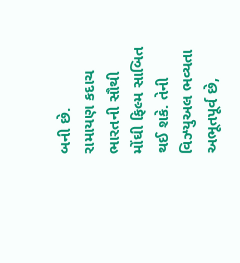બની છે.
રામાયણ કદાચ ભારતની સૌથી મોંઘી ફિલ્મ સાબિત થઈ શકે. તેની વિઝ્યુઅલ ભવ્યતા અભૂતપૂર્વ છે,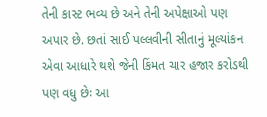તેની કાસ્ટ ભવ્ય છે અને તેની અપેક્ષાઓ પણ અપાર છે. છતાં સાઈ પલ્લવીની સીતાનું મૂલ્યાંકન એવા આધારે થશે જેની કિંમત ચાર હજાર કરોડથી પણ વધુ છેઃ આ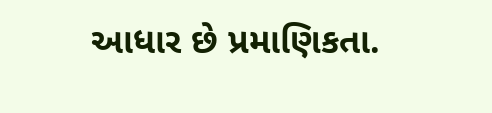આધાર છે પ્રમાણિકતા.